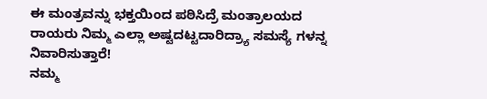ಈ ಮಂತ್ರವನ್ನು ಭಕ್ತಯಿಂದ ಪಠಿಸಿದ್ರೆ ಮಂತ್ರಾಲಯದ ರಾಯರು ನಿಮ್ಮ ಎಲ್ಲಾ ಅಷ್ಟದಟ್ಟದಾರಿದ್ರ್ಯಾ ಸಮಸ್ಯೆ ಗಳನ್ನ ನಿವಾರಿಸುತ್ತಾರೆ!
ನಮ್ಮ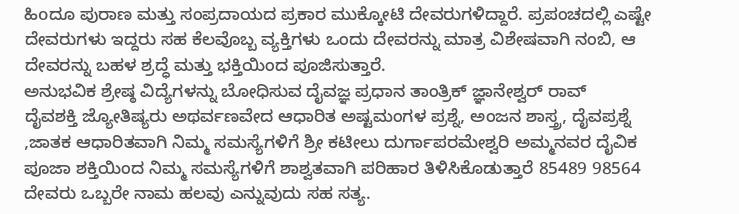ಹಿoದೂ ಪುರಾಣ ಮತ್ತು ಸಂಪ್ರದಾಯದ ಪ್ರಕಾರ ಮುಕ್ಕೋಟಿ ದೇವರುಗಳಿದ್ದಾರೆ. ಪ್ರಪಂಚದಲ್ಲಿ ಎಷ್ಟೇ ದೇವರುಗಳು ಇದ್ದರು ಸಹ ಕೆಲವೊಬ್ಬ ವ್ಯಕ್ತಿಗಳು ಒಂದು ದೇವರನ್ನು ಮಾತ್ರ ವಿಶೇಷವಾಗಿ ನಂಬಿ, ಆ ದೇವರನ್ನು ಬಹಳ ಶ್ರದ್ಧೆ ಮತ್ತು ಭಕ್ತಿಯಿಂದ ಪೂಜಿಸುತ್ತಾರೆ.
ಅನುಭವಿಕ ಶ್ರೇಷ್ಠ ವಿದ್ಯೆಗಳನ್ನು ಬೋಧಿಸುವ ದೈವಜ್ಞ ಪ್ರಧಾನ ತಾಂತ್ರಿಕ್ ಜ್ಞಾನೇಶ್ವರ್ ರಾವ್
ದೈವಶಕ್ತಿ ಜ್ಯೋತಿಷ್ಯರು ಅಥರ್ವಣವೇದ ಆಧಾರಿತ ಅಷ್ಟಮಂಗಳ ಪ್ರಶ್ನೆ, ಅಂಜನ ಶಾಸ್ತ್ರ, ದೈವಪ್ರಶ್ನೆ ,ಜಾತಕ ಆಧಾರಿತವಾಗಿ ನಿಮ್ಮ ಸಮಸ್ಯೆಗಳಿಗೆ ಶ್ರೀ ಕಟೀಲು ದುರ್ಗಾಪರಮೇಶ್ವರಿ ಅಮ್ಮನವರ ದೈವಿಕ ಪೂಜಾ ಶಕ್ತಿಯಿಂದ ನಿಮ್ಮ ಸಮಸ್ಯೆಗಳಿಗೆ ಶಾಶ್ವತವಾಗಿ ಪರಿಹಾರ ತಿಳಿಸಿಕೊಡುತ್ತಾರೆ 85489 98564
ದೇವರು ಒಬ್ಬರೇ ನಾಮ ಹಲವು ಎನ್ನುವುದು ಸಹ ಸತ್ಯ.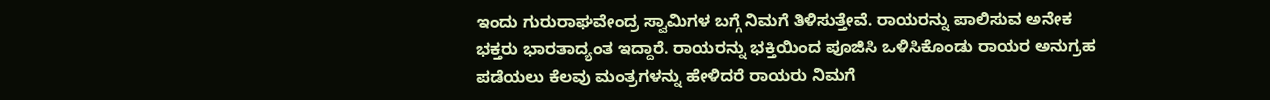ಇಂದು ಗುರುರಾಘವೇಂದ್ರ ಸ್ವಾಮಿಗಳ ಬಗ್ಗೆ ನಿಮಗೆ ತಿಳಿಸುತ್ತೇವೆ. ರಾಯರನ್ನು ಪಾಲಿಸುವ ಅನೇಕ ಭಕ್ತರು ಭಾರತಾದ್ಯಂತ ಇದ್ದಾರೆ. ರಾಯರನ್ನು ಭಕ್ತಿಯಿಂದ ಪೂಜಿಸಿ ಒಳಿಸಿಕೊಂಡು ರಾಯರ ಅನುಗ್ರಹ ಪಡೆಯಲು ಕೆಲವು ಮಂತ್ರಗಳನ್ನು ಹೇಳಿದರೆ ರಾಯರು ನಿಮಗೆ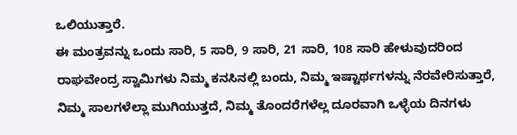ಒಲಿಯುತ್ತಾರೆ.
ಈ ಮಂತ್ರವನ್ನು ಒಂದು ಸಾರಿ, 5 ಸಾರಿ, 9 ಸಾರಿ, 21 ಸಾರಿ, 108 ಸಾರಿ ಹೇಳುವುದರಿಂದ ರಾಘವೇಂದ್ರ ಸ್ವಾಮಿಗಳು ನಿಮ್ಮ ಕನಸಿನಲ್ಲಿ ಬಂದು, ನಿಮ್ಮ ಇಷ್ಟಾರ್ಥಗಳನ್ನು ನೆರವೇರಿಸುತ್ತಾರೆ, ನಿಮ್ಮ ಸಾಲಗಳೆಲ್ಲಾ ಮುಗಿಯುತ್ತದೆ, ನಿಮ್ಮ ತೊಂದರೆಗಳೆಲ್ಲ ದೂರವಾಗಿ ಒಳ್ಳೆಯ ದಿನಗಳು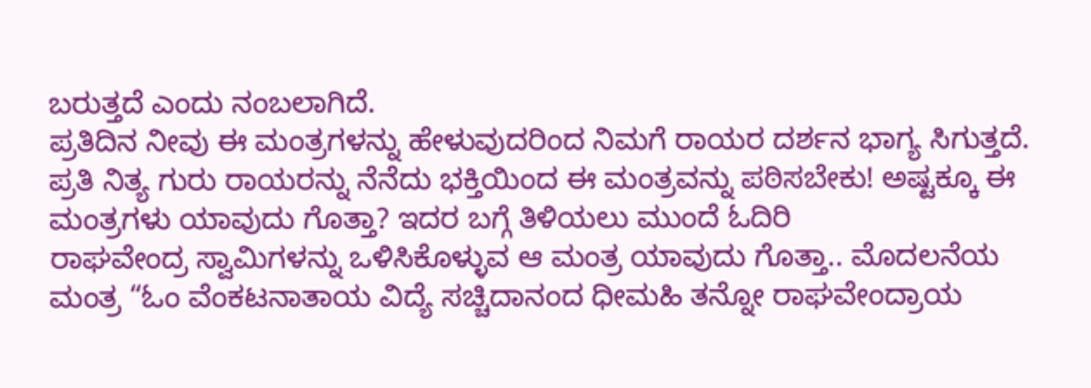ಬರುತ್ತದೆ ಎಂದು ನಂಬಲಾಗಿದೆ.
ಪ್ರತಿದಿನ ನೀವು ಈ ಮಂತ್ರಗಳನ್ನು ಹೇಳುವುದರಿಂದ ನಿಮಗೆ ರಾಯರ ದರ್ಶನ ಭಾಗ್ಯ ಸಿಗುತ್ತದೆ. ಪ್ರತಿ ನಿತ್ಯ ಗುರು ರಾಯರನ್ನು ನೆನೆದು ಭಕ್ತಿಯಿಂದ ಈ ಮಂತ್ರವನ್ನು ಪಠಿಸಬೇಕು! ಅಷ್ಟಕ್ಕೂ ಈ ಮಂತ್ರಗಳು ಯಾವುದು ಗೊತ್ತಾ? ಇದರ ಬಗ್ಗೆ ತಿಳಿಯಲು ಮುಂದೆ ಓದಿರಿ
ರಾಘವೇಂದ್ರ ಸ್ವಾಮಿಗಳನ್ನು ಒಳಿಸಿಕೊಳ್ಳುವ ಆ ಮಂತ್ರ ಯಾವುದು ಗೊತ್ತಾ.. ಮೊದಲನೆಯ ಮಂತ್ರ “ಓಂ ವೆಂಕಟನಾತಾಯ ವಿದ್ಯೆ ಸಚ್ಚಿದಾನಂದ ಧೀಮಹಿ ತನ್ನೋ ರಾಘವೇಂದ್ರಾಯ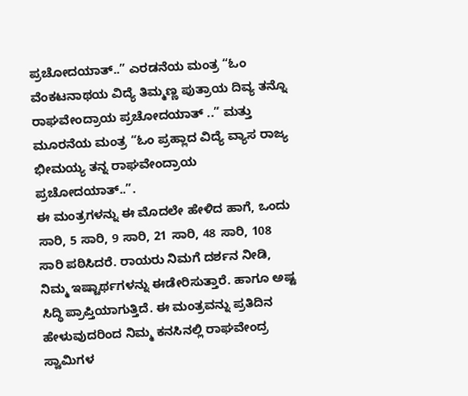ಪ್ರಚೋದಯಾತ್..” ಎರಡನೆಯ ಮಂತ್ರ “ಓಂ ವೆಂಕಟನಾಥಯ ವಿದ್ಯೆ ತಿಮ್ಮಣ್ಣ ಪುತ್ರಾಯ ದಿವ್ಯ ತನ್ನೊ ರಾಘವೇಂದ್ರಾಯ ಪ್ರಚೋದಯಾತ್ ..” ಮತ್ತು ಮೂರನೆಯ ಮಂತ್ರ “ಓಂ ಪ್ರಹ್ಲಾದ ವಿದ್ಯೆ ವ್ಯಾಸ ರಾಜ್ಯ ಭೀಮಯ್ಯ ತನ್ನ ರಾಘವೇಂದ್ರಾಯ ಪ್ರಚೋದಯಾತ್..”.
ಈ ಮಂತ್ರಗಳನ್ನು ಈ ಮೊದಲೇ ಹೇಳಿದ ಹಾಗೆ, ಒಂದು ಸಾರಿ, 5 ಸಾರಿ, 9 ಸಾರಿ, 21 ಸಾರಿ, 48 ಸಾರಿ, 108 ಸಾರಿ ಪಠಿಸಿದರೆ. ರಾಯರು ನಿಮಗೆ ದರ್ಶನ ನೀಡಿ, ನಿಮ್ಮ ಇಷ್ಟಾರ್ಥಗಳನ್ನು ಈಡೇರಿಸುತ್ತಾರೆ. ಹಾಗೂ ಅಷ್ಟ ಸಿದ್ಧಿ ಪ್ರಾಪ್ತಿಯಾಗುತ್ತಿದೆ. ಈ ಮಂತ್ರವನ್ನು ಪ್ರತಿದಿನ ಹೇಳುವುದರಿಂದ ನಿಮ್ಮ ಕನಸಿನಲ್ಲಿ ರಾಘವೇಂದ್ರ ಸ್ವಾಮಿಗಳ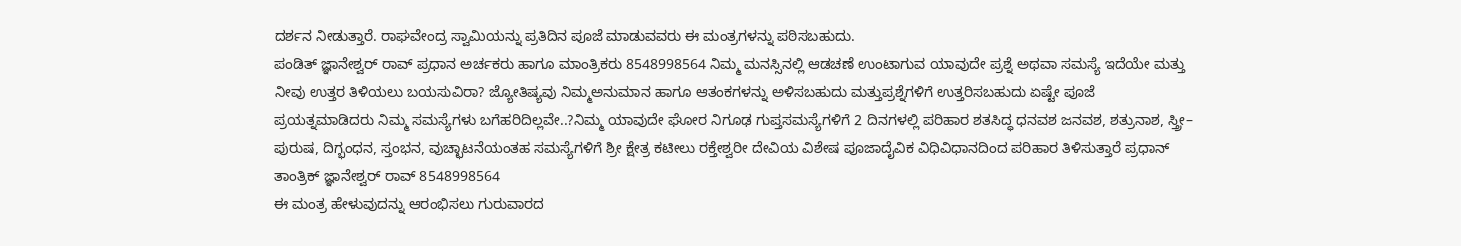ದರ್ಶನ ನೀಡುತ್ತಾರೆ. ರಾಘವೇಂದ್ರ ಸ್ವಾಮಿಯನ್ನು ಪ್ರತಿದಿನ ಪೂಜೆ ಮಾಡುವವರು ಈ ಮಂತ್ರಗಳನ್ನು ಪಠಿಸಬಹುದು.
ಪಂಡಿತ್ ಜ್ಞಾನೇಶ್ವರ್ ರಾವ್ ಪ್ರಧಾನ ಅರ್ಚಕರು ಹಾಗೂ ಮಾಂತ್ರಿಕರು 8548998564 ನಿಮ್ಮ ಮನಸ್ಸಿನಲ್ಲಿ ಆಡಚಣೆ ಉಂಟಾಗುವ ಯಾವುದೇ ಪ್ರಶ್ನೆ ಅಥವಾ ಸಮಸ್ಯೆ ಇದೆಯೇ ಮತ್ತು ನೀವು ಉತ್ತರ ತಿಳಿಯಲು ಬಯಸುವಿರಾ? ಜ್ಯೋತಿಷ್ಯವು ನಿಮ್ಮಅನುಮಾನ ಹಾಗೂ ಆತಂಕಗಳನ್ನು ಅಳಿಸಬಹುದು ಮತ್ತುಪ್ರಶ್ನೆಗಳಿಗೆ ಉತ್ತರಿಸಬಹುದು ಏಷ್ಟೇ ಪೂಜೆ ಪ್ರಯತ್ನಮಾಡಿದರು ನಿಮ್ಮ ಸಮಸ್ಯೆಗಳು ಬಗೆಹರಿದಿಲ್ಲವೇ..?ನಿಮ್ಮ ಯಾವುದೇ ಘೋರ ನಿಗೂಢ ಗುಪ್ತಸಮಸ್ಯೆಗಳಿಗೆ 2 ದಿನಗಳಲ್ಲಿ ಪರಿಹಾರ ಶತಸಿದ್ಧ ಧನವಶ ಜನವಶ, ಶತ್ರುನಾಶ, ಸ್ತ್ರೀ– ಪುರುಷ, ದಿಗ್ಭಂಧನ, ಸ್ತಂಭನ, ವುಚ್ಛಾಟನೆಯಂತಹ ಸಮಸ್ಯೆಗಳಿಗೆ ಶ್ರೀ ಕ್ಷೇತ್ರ ಕಟೀಲು ರಕ್ತೇಶ್ವರೀ ದೇವಿಯ ವಿಶೇಷ ಪೂಜಾದೈವಿಕ ವಿಧಿವಿಧಾನದಿಂದ ಪರಿಹಾರ ತಿಳಿಸುತ್ತಾರೆ ಪ್ರಧಾನ್ ತಾಂತ್ರಿಕ್ ಜ್ಞಾನೇಶ್ವರ್ ರಾವ್ 8548998564
ಈ ಮಂತ್ರ ಹೇಳುವುದನ್ನು ಆರಂಭಿಸಲು ಗುರುವಾರದ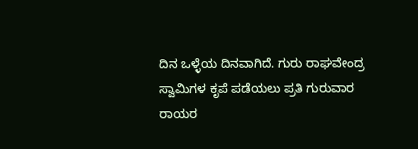ದಿನ ಒಳ್ಳೆಯ ದಿನವಾಗಿದೆ. ಗುರು ರಾಘವೇಂದ್ರ ಸ್ವಾಮಿಗಳ ಕೃಪೆ ಪಡೆಯಲು ಪ್ರತಿ ಗುರುವಾರ ರಾಯರ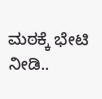ಮಠಕ್ಕೆ ಭೇಟಿ ನೀಡಿ..